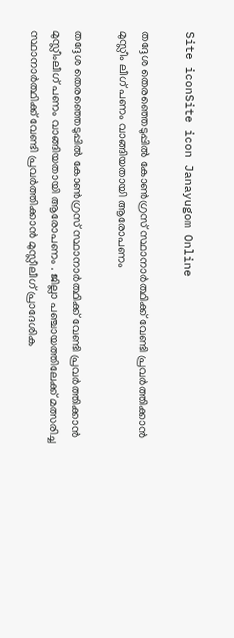Site iconSite icon Janayugom Online

തദ്ദേശ തെരഞ്ഞെടുപ്പില്‍ കോണ്‍ഗ്രസ് സ്ഥാനാര്‍ത്ഥിക്ക് വേണ്ടി പ്രവര്‍ത്തിക്കാന്‍ മുസ്ലീം ലീഗ് പണം വാങ്ങിയതായി ആരോപണം

തദ്ദേശ തെരഞ്ഞെടുപ്പില്‍ കോണ്‍ഗ്രസ് സ്ഥാനാര്‍ത്ഥിക്ക് വേണ്ടി പ്രവര്‍ത്തിക്കാന്‍ മുസ്ലീംലീഗ് പണം വാങ്ങിയതായി ആരോപണം . ജില്ലാ പഞ്ചായത്തിലേക്ക് മത്സരിച്ച സ്ഥാനാര്‍ത്ഥിക്ക് വേണ്ടി പ്രവര്‍ത്തിക്കാന്‍ മുസ്ലീലീഗ് പ്രാദേശിക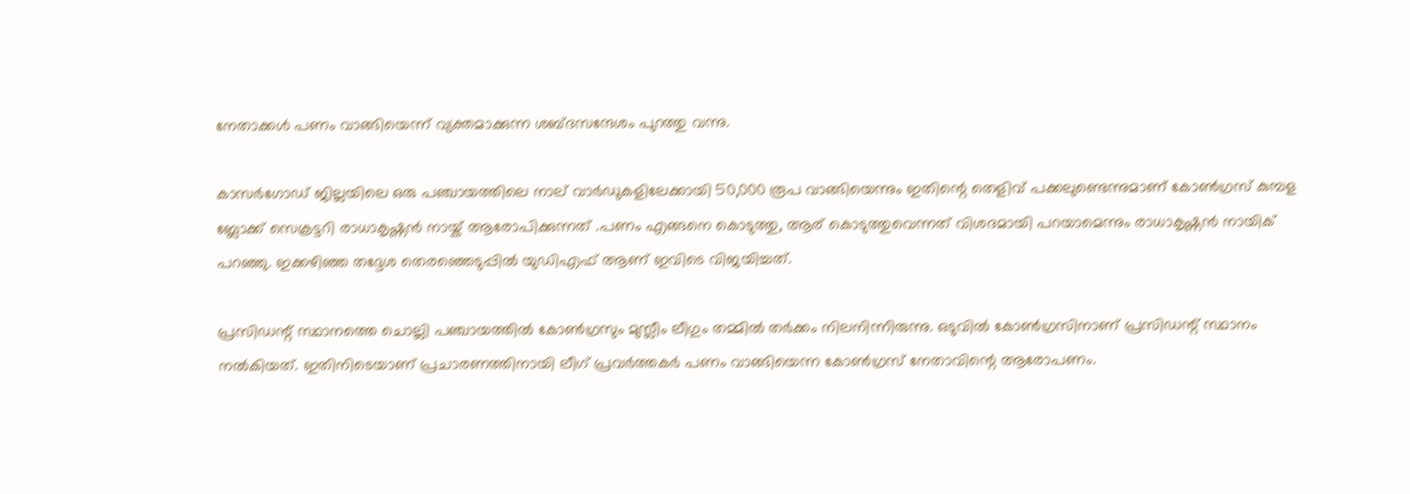നേതാക്കള്‍ പണം വാങ്ങിയെന്ന് വ്യക്തമാക്കുന്ന ശബ്ദസന്ദേശം പുറത്തു വന്നു.

കാസര്‍ഗോഡ് ജില്ലയിലെ ഒരു പഞ്ചായത്തിലെ നാല് വാര്‍ഡുകളിലേക്കായി 50,000 രൂപ വാങ്ങിയെന്നും ഇതിന്റെ തെളിവ് പക്കലുണ്ടെന്നുമാണ് കോണ്‍ഗ്രസ് കുമ്പള ബ്ലോക്ക് സെക്രട്ടറി രാധാകൃഷ്ണന്‍ നായ്ക് ആരോപിക്കുന്നത് .പണം എങ്ങനെ കൊടുത്തു, ആര് കൊടുത്തുവെന്നത് വിശദമായി പറയാമെന്നും രാധാകൃഷ്ണന്‍ നായിക് പറഞ്ഞു. ഇക്കഴിഞ്ഞ തദ്ദേശ തെരഞ്ഞെടുപ്പില്‍ യുഡിഎഫ് ആണ് ഇവിടെ വിജയിച്ചത്.

പ്രസിഡന്റ് സ്ഥാനത്തെ ചൊല്ലി പഞ്ചായത്തില്‍ കോണ്‍ഗ്രസും മുസ്ലീം ലീഗും തമ്മില്‍ തര്‍ക്കം നിലനിന്നിരുന്നു. ഒടുവില്‍ കോണ്‍ഗ്രസിനാണ് പ്രസിഡന്റ് സ്ഥാനം നല്‍കിയത്. ഇതിനിടെയാണ് പ്രചാരണത്തിനായി ലീഗ് പ്രവര്‍ത്തകര്‍ പണം വാങ്ങിയെന്ന കോണ്‍ഗ്രസ് നേതാവിന്റെ ആരോപണം.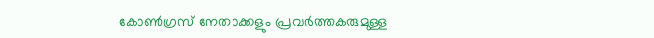കോണ്‍ഗ്രസ് നേതാക്കളും പ്രവര്‍ത്തകരുമുള്ള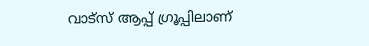വാട്സ് ആപ്പ് ഗ്രൂപ്പിലാണ്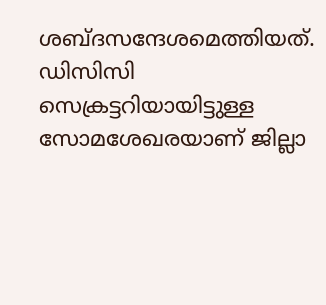ശബ്ദസന്ദേശമെത്തിയത്. ഡിസിസി സെക്രട്ടറിയായിട്ടുള്ള സോമശേഖരയാണ് ജില്ലാ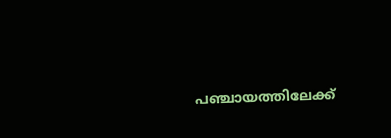പഞ്ചായത്തിലേക്ക്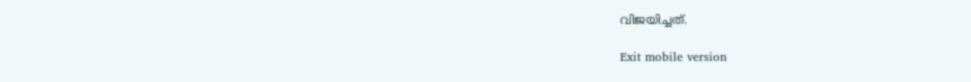വിജയിച്ചത്.

Exit mobile version